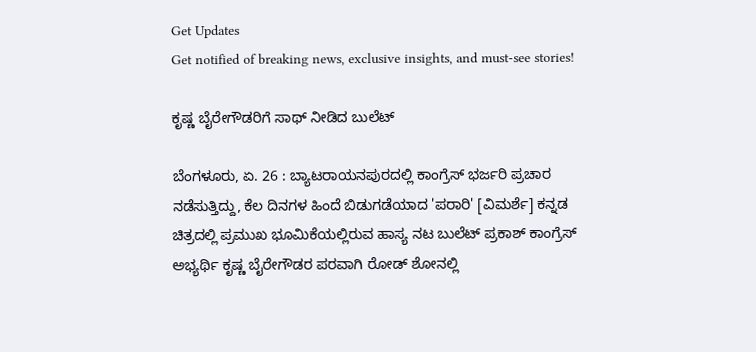Get Updates
Get notified of breaking news, exclusive insights, and must-see stories!

ಕೃಷ್ಣ ಬೈರೇಗೌಡರಿಗೆ ಸಾಥ್ ನೀಡಿದ ಬುಲೆಟ್

ಬೆಂಗಳೂರು, ಏ. 26 : ಬ್ಯಾಟರಾಯನಪುರದಲ್ಲಿ ಕಾಂಗ್ರೆಸ್ ಭರ್ಜರಿ ಪ್ರಚಾರ ನಡೆಸುತ್ತಿದ್ದು, ಕೆಲ ದಿನಗಳ ಹಿಂದೆ ಬಿಡುಗಡೆಯಾದ 'ಪರಾರಿ' [ವಿಮರ್ಶೆ] ಕನ್ನಡ ಚಿತ್ರದಲ್ಲಿ ಪ್ರಮುಖ ಭೂಮಿಕೆಯಲ್ಲಿರುವ ಹಾಸ್ಯ ನಟ ಬುಲೆಟ್ ಪ್ರಕಾಶ್ ಕಾಂಗ್ರೆಸ್ ಅಭ್ಯರ್ಥಿ ಕೃಷ್ಣ ಬೈರೇಗೌಡರ ಪರವಾಗಿ ರೋಡ್ ಶೋನಲ್ಲಿ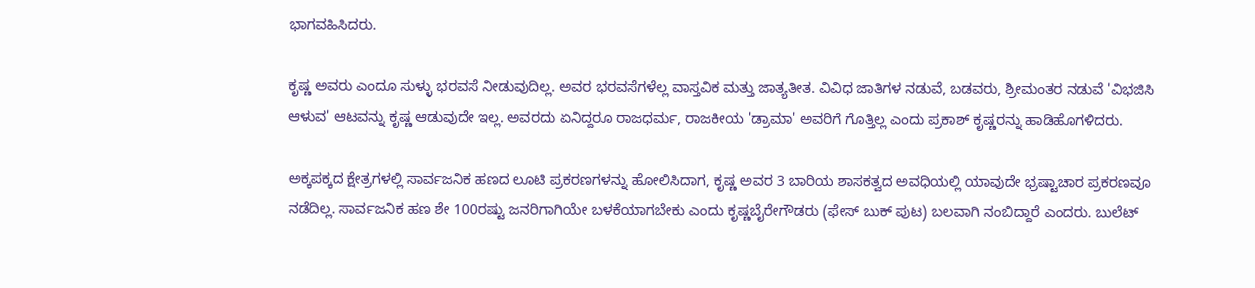ಭಾಗವಹಿಸಿದರು.

ಕೃಷ್ಣ ಅವರು ಎಂದೂ ಸುಳ್ಳು ಭರವಸೆ ನೀಡುವುದಿಲ್ಲ. ಅವರ ಭರವಸೆಗಳೆಲ್ಲ ವಾಸ್ತವಿಕ ಮತ್ತು ಜಾತ್ಯತೀತ. ವಿವಿಧ ಜಾತಿಗಳ ನಡುವೆ, ಬಡವರು, ಶ್ರೀಮಂತರ ನಡುವೆ 'ವಿಭಜಿಸಿ ಆಳುವ' ಆಟವನ್ನು ಕೃಷ್ಣ ಆಡುವುದೇ ಇಲ್ಲ. ಅವರದು ಏನಿದ್ದರೂ ರಾಜಧರ್ಮ, ರಾಜಕೀಯ 'ಡ್ರಾಮಾ' ಅವರಿಗೆ ಗೊತ್ತಿಲ್ಲ ಎಂದು ಪ್ರಕಾಶ್ ಕೃಷ್ಣರನ್ನು ಹಾಡಿಹೊಗಳಿದರು.

ಅಕ್ಕಪಕ್ಕದ ಕ್ಷೇತ್ರಗಳಲ್ಲಿ ಸಾರ್ವಜನಿಕ ಹಣದ ಲೂಟಿ ಪ್ರಕರಣಗಳನ್ನು ಹೋಲಿಸಿದಾಗ, ಕೃಷ್ಣ ಅವರ 3 ಬಾರಿಯ ಶಾಸಕತ್ವದ ಅವಧಿಯಲ್ಲಿ ಯಾವುದೇ ಭ್ರಷ್ಟಾಚಾರ ಪ್ರಕರಣವೂ ನಡೆದಿಲ್ಲ. ಸಾರ್ವಜನಿಕ ಹಣ ಶೇ 100ರಷ್ಟು ಜನರಿಗಾಗಿಯೇ ಬಳಕೆಯಾಗಬೇಕು ಎಂದು ಕೃಷ್ಣಬೈರೇಗೌಡರು (ಫೇಸ್ ಬುಕ್ ಪುಟ) ಬಲವಾಗಿ ನಂಬಿದ್ದಾರೆ ಎಂದರು. ಬುಲೆಟ್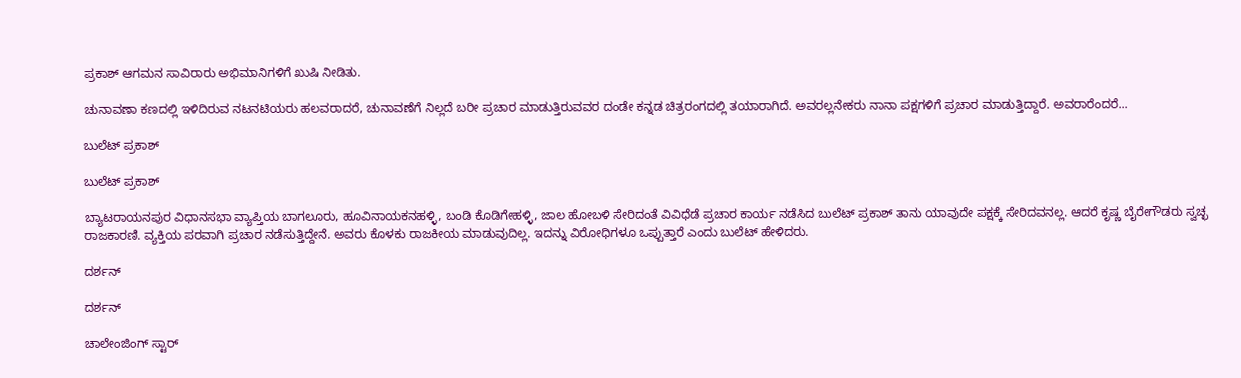ಪ್ರಕಾಶ್ ಆಗಮನ ಸಾವಿರಾರು ಅಭಿಮಾನಿಗಳಿಗೆ ಖುಷಿ ನೀಡಿತು.

ಚುನಾವಣಾ ಕಣದಲ್ಲಿ ಇಳಿದಿರುವ ನಟನಟಿಯರು ಹಲವರಾದರೆ, ಚುನಾವಣೆಗೆ ನಿಲ್ಲದೆ ಬರೀ ಪ್ರಚಾರ ಮಾಡುತ್ತಿರುವವರ ದಂಡೇ ಕನ್ನಡ ಚಿತ್ರರಂಗದಲ್ಲಿ ತಯಾರಾಗಿದೆ. ಅವರಲ್ಲನೇಕರು ನಾನಾ ಪಕ್ಷಗಳಿಗೆ ಪ್ರಚಾರ ಮಾಡುತ್ತಿದ್ದಾರೆ. ಅವರಾರೆಂದರೆ...

ಬುಲೆಟ್ ಪ್ರಕಾಶ್

ಬುಲೆಟ್ ಪ್ರಕಾಶ್

ಬ್ಯಾಟರಾಯನಪುರ ವಿಧಾನಸಭಾ ವ್ಯಾಪ್ತಿಯ ಬಾಗಲೂರು, ಹೂವಿನಾಯಕನಹಳ್ಳಿ, ಬಂಡಿ ಕೊಡಿಗೇಹಳ್ಳಿ, ಜಾಲ ಹೋಬಳಿ ಸೇರಿದಂತೆ ವಿವಿಧೆಡೆ ಪ್ರಚಾರ ಕಾರ್ಯ ನಡೆಸಿದ ಬುಲೆಟ್ ಪ್ರಕಾಶ್ ತಾನು ಯಾವುದೇ ಪಕ್ಷಕ್ಕೆ ಸೇರಿದವನಲ್ಲ. ಆದರೆ ಕೃಷ್ಣ ಬೈರೇಗೌಡರು ಸ್ವಚ್ಛ ರಾಜಕಾರಣಿ. ವ್ಯಕ್ತಿಯ ಪರವಾಗಿ ಪ್ರಚಾರ ನಡೆಸುತ್ತಿದ್ದೇನೆ. ಅವರು ಕೊಳಕು ರಾಜಕೀಯ ಮಾಡುವುದಿಲ್ಲ. ಇದನ್ನು ವಿರೋಧಿಗಳೂ ಒಪ್ಪುತ್ತಾರೆ ಎಂದು ಬುಲೆಟ್ ಹೇಳಿದರು.

ದರ್ಶನ್

ದರ್ಶನ್

ಚಾಲೇಂಜಿಂಗ್ ಸ್ಟಾರ್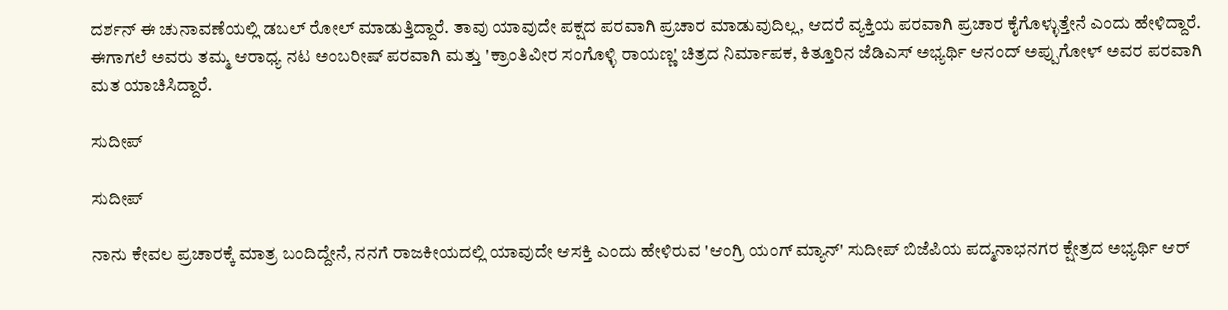ದರ್ಶನ್ ಈ ಚುನಾವಣೆಯಲ್ಲಿ ಡಬಲ್ ರೋಲ್ ಮಾಡುತ್ತಿದ್ದಾರೆ. ತಾವು ಯಾವುದೇ ಪಕ್ಷದ ಪರವಾಗಿ ಪ್ರಚಾರ ಮಾಡುವುದಿಲ್ಲ, ಆದರೆ ವ್ಯಕ್ತಿಯ ಪರವಾಗಿ ಪ್ರಚಾರ ಕೈಗೊಳ್ಳುತ್ತೇನೆ ಎಂದು ಹೇಳಿದ್ದಾರೆ. ಈಗಾಗಲೆ ಅವರು ತಮ್ಮ ಆರಾಧ್ಯ ನಟ ಅಂಬರೀಷ್ ಪರವಾಗಿ ಮತ್ತು 'ಕ್ರಾಂತಿವೀರ ಸಂಗೊಳ್ಳಿ ರಾಯಣ್ಣ' ಚಿತ್ರದ ನಿರ್ಮಾಪಕ, ಕಿತ್ತೂರಿನ ಜೆಡಿಎಸ್ ಅಭ್ಯರ್ಥಿ ಆನಂದ್ ಅಪ್ಪುಗೋಳ್ ಅವರ ಪರವಾಗಿ ಮತ ಯಾಚಿಸಿದ್ದಾರೆ.

ಸುದೀಪ್

ಸುದೀಪ್

ನಾನು ಕೇವಲ ಪ್ರಚಾರಕ್ಕೆ ಮಾತ್ರ ಬಂದಿದ್ದೇನೆ, ನನಗೆ ರಾಜಕೀಯದಲ್ಲಿ ಯಾವುದೇ ಆಸಕ್ತಿ ಎಂದು ಹೇಳಿರುವ 'ಆಂಗ್ರಿ ಯಂಗ್ ಮ್ಯಾನ್' ಸುದೀಪ್ ಬಿಜೆಪಿಯ ಪದ್ಮನಾಭನಗರ ಕ್ಷೇತ್ರದ ಅಭ್ಯರ್ಥಿ ಆರ್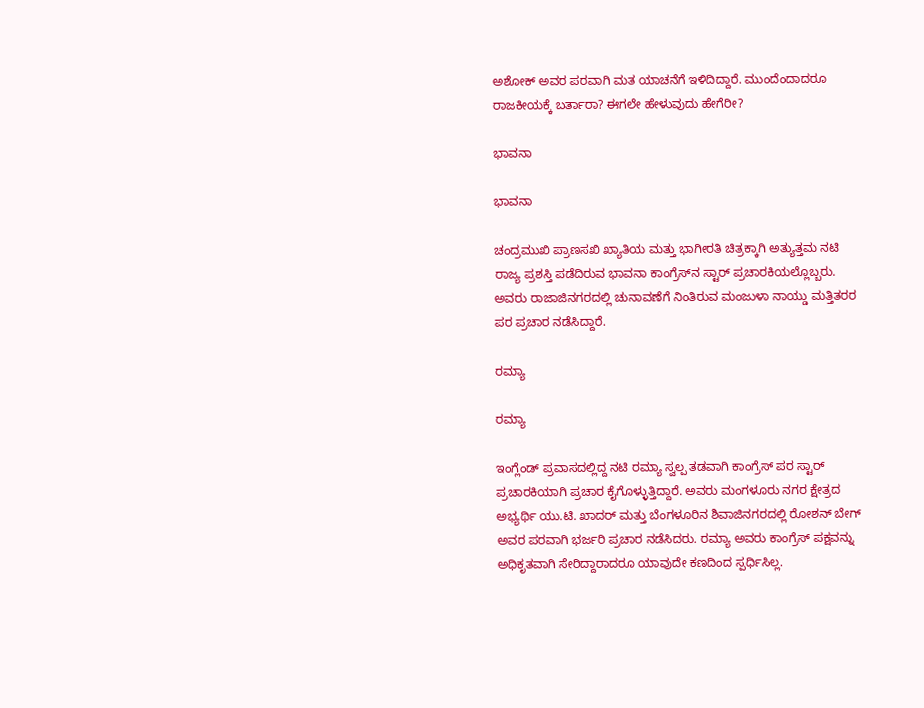ಅಶೋಕ್ ಅವರ ಪರವಾಗಿ ಮತ ಯಾಚನೆಗೆ ಇಳಿದಿದ್ದಾರೆ. ಮುಂದೆಂದಾದರೂ ರಾಜಕೀಯಕ್ಕೆ ಬರ್ತಾರಾ? ಈಗಲೇ ಹೇಳುವುದು ಹೇಗೆರೀ?

ಭಾವನಾ

ಭಾವನಾ

ಚಂದ್ರಮುಖಿ ಪ್ರಾಣಸಖಿ ಖ್ಯಾತಿಯ ಮತ್ತು ಭಾಗೀರತಿ ಚಿತ್ರಕ್ಕಾಗಿ ಅತ್ಯುತ್ತಮ ನಟಿ ರಾಜ್ಯ ಪ್ರಶಸ್ತಿ ಪಡೆದಿರುವ ಭಾವನಾ ಕಾಂಗ್ರೆಸ್‌ನ ಸ್ಟಾರ್ ಪ್ರಚಾರಕಿಯಲ್ಲೊಬ್ಬರು. ಅವರು ರಾಜಾಜಿನಗರದಲ್ಲಿ ಚುನಾವಣೆಗೆ ನಿಂತಿರುವ ಮಂಜುಳಾ ನಾಯ್ಡು ಮತ್ತಿತರರ ಪರ ಪ್ರಚಾರ ನಡೆಸಿದ್ದಾರೆ.

ರಮ್ಯಾ

ರಮ್ಯಾ

ಇಂಗ್ಲೆಂಡ್ ಪ್ರವಾಸದಲ್ಲಿದ್ದ ನಟಿ ರಮ್ಯಾ ಸ್ವಲ್ಪ ತಡವಾಗಿ ಕಾಂಗ್ರೆಸ್ ಪರ ಸ್ಟಾರ್ ಪ್ರಚಾರಕಿಯಾಗಿ ಪ್ರಚಾರ ಕೈಗೊಳ್ಳುತ್ತಿದ್ದಾರೆ. ಅವರು ಮಂಗಳೂರು ನಗರ ಕ್ಷೇತ್ರದ ಅಭ್ಯರ್ಥಿ ಯು.ಟಿ. ಖಾದರ್ ಮತ್ತು ಬೆಂಗಳೂರಿನ ಶಿವಾಜಿನಗರದಲ್ಲಿ ರೋಶನ್ ಬೇಗ್ ಅವರ ಪರವಾಗಿ ಭರ್ಜರಿ ಪ್ರಚಾರ ನಡೆಸಿದರು. ರಮ್ಯಾ ಅವರು ಕಾಂಗ್ರೆಸ್ ಪಕ್ಷವನ್ನು ಅಧಿಕೃತವಾಗಿ ಸೇರಿದ್ದಾರಾದರೂ ಯಾವುದೇ ಕಣದಿಂದ ಸ್ಪರ್ಧಿಸಿಲ್ಲ.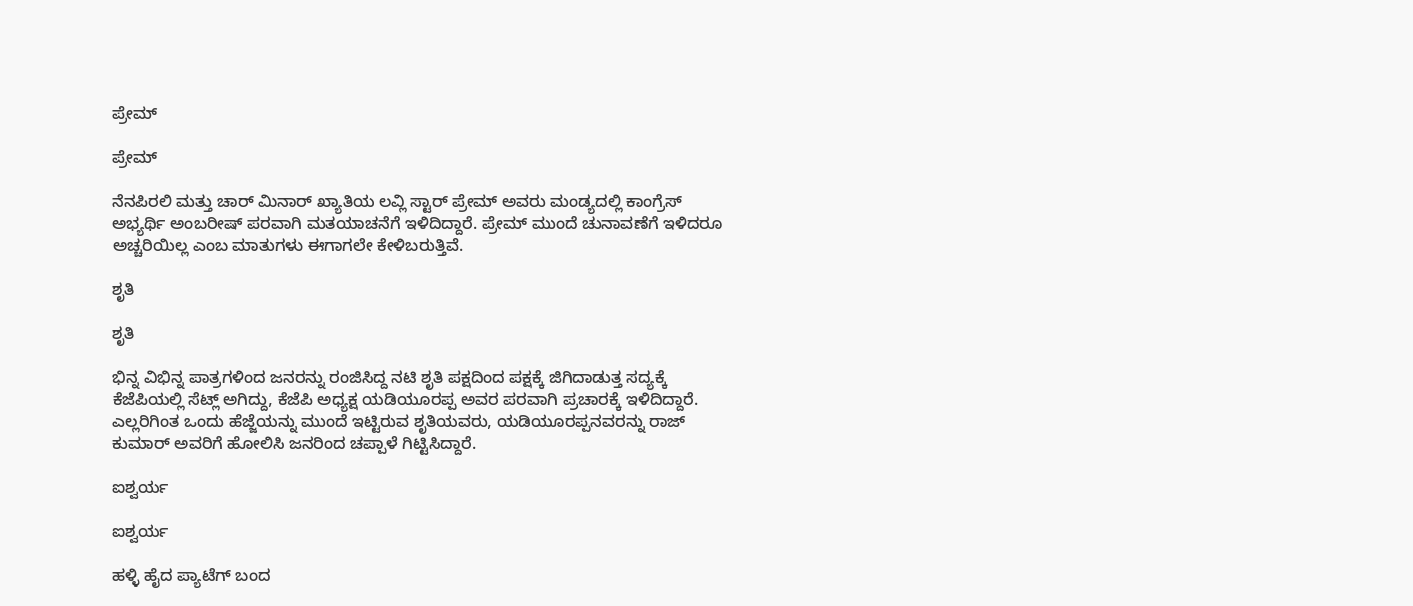ಪ್ರೇಮ್

ಪ್ರೇಮ್

ನೆನಪಿರಲಿ ಮತ್ತು ಚಾರ್ ಮಿನಾರ್ ಖ್ಯಾತಿಯ ಲವ್ಲಿ ಸ್ಟಾರ್ ಪ್ರೇಮ್ ಅವರು ಮಂಡ್ಯದಲ್ಲಿ ಕಾಂಗ್ರೆಸ್ ಅಭ್ಯರ್ಥಿ ಅಂಬರೀಷ್ ಪರವಾಗಿ ಮತಯಾಚನೆಗೆ ಇಳಿದಿದ್ದಾರೆ. ಪ್ರೇಮ್ ಮುಂದೆ ಚುನಾವಣೆಗೆ ಇಳಿದರೂ ಅಚ್ಚರಿಯಿಲ್ಲ ಎಂಬ ಮಾತುಗಳು ಈಗಾಗಲೇ ಕೇಳಿಬರುತ್ತಿವೆ.

ಶೃತಿ

ಶೃತಿ

ಭಿನ್ನ ವಿಭಿನ್ನ ಪಾತ್ರಗಳಿಂದ ಜನರನ್ನು ರಂಜಿಸಿದ್ದ ನಟಿ ಶೃತಿ ಪಕ್ಷದಿಂದ ಪಕ್ಷಕ್ಕೆ ಜಿಗಿದಾಡುತ್ತ ಸದ್ಯಕ್ಕೆ ಕೆಜೆಪಿಯಲ್ಲಿ ಸೆಟ್ಲ್ ಅಗಿದ್ದು, ಕೆಜೆಪಿ ಅಧ್ಯಕ್ಷ ಯಡಿಯೂರಪ್ಪ ಅವರ ಪರವಾಗಿ ಪ್ರಚಾರಕ್ಕೆ ಇಳಿದಿದ್ದಾರೆ. ಎಲ್ಲರಿಗಿಂತ ಒಂದು ಹೆಜ್ಜೆಯನ್ನು ಮುಂದೆ ಇಟ್ಟಿರುವ ಶೃತಿಯವರು, ಯಡಿಯೂರಪ್ಪನವರನ್ನು ರಾಜ್ ಕುಮಾರ್ ಅವರಿಗೆ ಹೋಲಿಸಿ ಜನರಿಂದ ಚಪ್ಪಾಳೆ ಗಿಟ್ಟಿಸಿದ್ದಾರೆ.

ಐಶ್ವರ್ಯ

ಐಶ್ವರ್ಯ

ಹಳ್ಳಿ ಹೈದ ಪ್ಯಾಟೆಗ್ ಬಂದ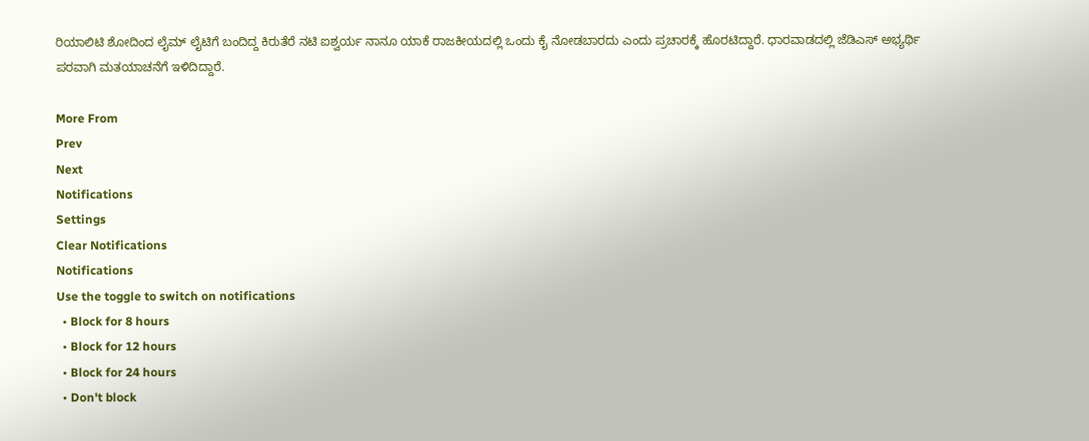ರಿಯಾಲಿಟಿ ಶೋದಿಂದ ಲೈಮ್ ಲೈಟಿಗೆ ಬಂದಿದ್ದ ಕಿರುತೆರೆ ನಟಿ ಐಶ್ವರ್ಯ ನಾನೂ ಯಾಕೆ ರಾಜಕೀಯದಲ್ಲಿ ಒಂದು ಕೈ ನೋಡಬಾರದು ಎಂದು ಪ್ರಚಾರಕ್ಕೆ ಹೊರಟಿದ್ದಾರೆ. ಧಾರವಾಡದಲ್ಲಿ ಜೆಡಿಎಸ್ ಅಭ್ಯರ್ಥಿ ಪರವಾಗಿ ಮತಯಾಚನೆಗೆ ಇಳಿದಿದ್ದಾರೆ.

More From
Prev
Next
Notifications
Settings
Clear Notifications
Notifications
Use the toggle to switch on notifications
  • Block for 8 hours
  • Block for 12 hours
  • Block for 24 hours
  • Don't block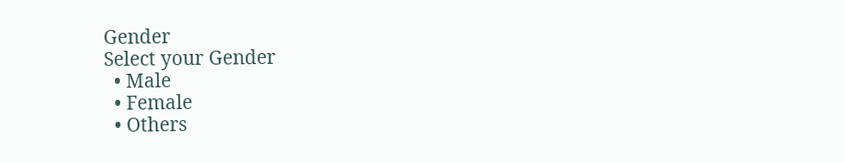Gender
Select your Gender
  • Male
  • Female
  • Others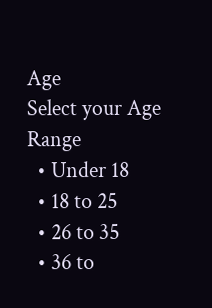Age
Select your Age Range
  • Under 18
  • 18 to 25
  • 26 to 35
  • 36 to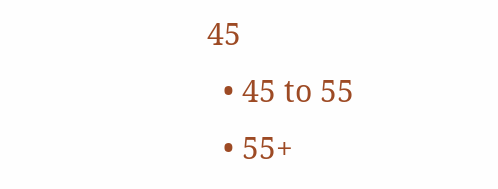45
  • 45 to 55
  • 55+